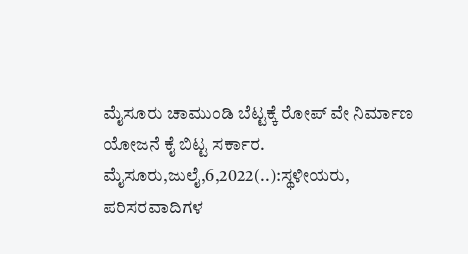ಮೈಸೂರು ಚಾಮುಂಡಿ ಬೆಟ್ಟಕ್ಕೆ ರೋಪ್‌ ವೇ ನಿರ್ಮಾಣ ಯೋಜನೆ ಕೈ ಬಿಟ್ಟ ಸರ್ಕಾರ. ಮೈಸೂರು,ಜುಲೈ,6,2022(..):ಸ್ಥಳೀಯರು, ಪರಿಸರವಾದಿಗಳ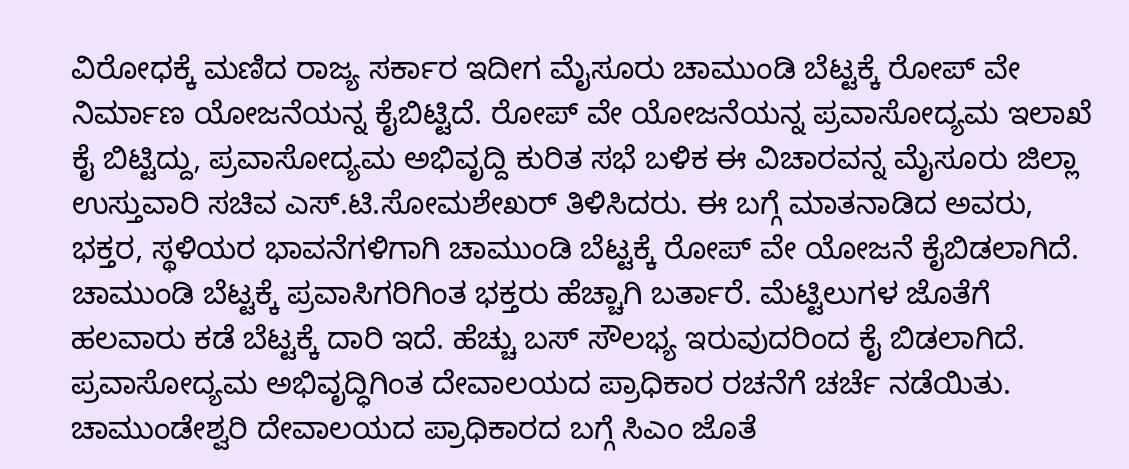ವಿರೋಧಕ್ಕೆ‌ ಮಣಿದ ರಾಜ್ಯ ಸರ್ಕಾರ ಇದೀಗ ಮೈಸೂರು ಚಾಮುಂಡಿ ಬೆಟ್ಟಕ್ಕೆ ರೋಪ್‌ ವೇ ನಿರ್ಮಾಣ ಯೋಜನೆಯನ್ನ ಕೈಬಿಟ್ಟಿದೆ. ರೋಪ್‌ ವೇ ಯೋಜನೆಯನ್ನ ಪ್ರವಾಸೋದ್ಯಮ ಇಲಾಖೆ ಕೈ ಬಿಟ್ಟಿದ್ದು, ಪ್ರವಾಸೋದ್ಯಮ ಅಭಿವೃದ್ದಿ ಕುರಿತ ಸಭೆ ಬಳಿಕ ಈ ವಿಚಾರವನ್ನ ಮೈಸೂರು ಜಿಲ್ಲಾ ಉಸ್ತುವಾರಿ ಸಚಿವ ಎಸ್.ಟಿ.ಸೋಮಶೇಖರ್ ತಿಳಿಸಿದರು. ಈ ಬಗ್ಗೆ ಮಾತನಾಡಿದ ಅವರು, ಭಕ್ತರ, ಸ್ಥಳಿಯರ ಭಾವನೆಗಳಿಗಾಗಿ ಚಾಮುಂಡಿ ಬೆಟ್ಟಕ್ಕೆ ರೋಪ್‌ ವೇ ಯೋಜನೆ ಕೈಬಿಡಲಾಗಿದೆ. ಚಾಮುಂಡಿ ಬೆಟ್ಟಕ್ಕೆ ಪ್ರವಾಸಿಗರಿಗಿಂತ ಭಕ್ತರು ಹೆಚ್ಚಾಗಿ ಬರ್ತಾರೆ. ಮೆಟ್ಟಿಲುಗಳ ಜೊತೆಗೆ ಹಲವಾರು ಕಡೆ ಬೆಟ್ಟಕ್ಕೆ ದಾರಿ ಇದೆ. ಹೆಚ್ಚು ಬಸ್‌ ಸೌಲಭ್ಯ ಇರುವುದರಿಂದ ಕೈ ಬಿಡಲಾಗಿದೆ‌. ಪ್ರವಾಸೋದ್ಯಮ ಅಭಿವೃದ್ಧಿಗಿಂತ ದೇವಾಲಯದ ಪ್ರಾಧಿಕಾರ ರಚನೆಗೆ ಚರ್ಚೆ ನಡೆಯಿತು. ಚಾಮುಂಡೇಶ್ವರಿ ದೇವಾಲಯದ ಪ್ರಾಧಿಕಾರದ ಬಗ್ಗೆ ಸಿಎಂ‌ ಜೊತೆ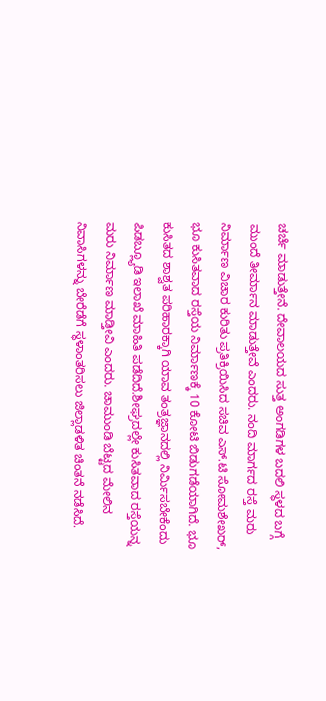ಚರ್ಚೆ ಮಾಡುತ್ತೇನೆ. ದೇವಾಲಯದ ಸುತ್ತ ಅಂಗಡಿಗಳ ಬದಲಿ ಸ್ಥಳದ ಬಗ್ಗೆ ಮುಂದೆ ತೀರ್ಮಾನ ಮಾಡುತ್ತೇವೆ ಎಂದರು. ನಂದಿ ಮಾರ್ಗದ ರಸ್ತೆ ಮರು ನಿರ್ಮಾಣ ವಿಚಾರ ಕುರಿತು ಪ್ರತಿಕ್ರಿಯಿಸಿದ ಸಚಿವ ಎಸ್.ಟಿ ಸೋಮಶೇಖರ್, ಭೂ ಕುಸಿತವಾದ ರಸ್ತೆಯ ನಿರ್ಮಾಣಕ್ಕೆ 10 ಕೋಟಿ ಬಿಡುಗಡೆಯಾಗಿದೆ. ಭೂ ಕುಸಿತದ ಶಾಶ್ವತ ಪರಿಹಾರಕ್ಕಾಗಿ ಯಾವ ತಂತ್ರಜ್ಞಾನದಲ್ಲಿ ನಿರ್ಮಿಸಬೇಕೆಂದು ಪಿಡಬ್ಲ್ಯೂಡಿ ಇಲಾಖೆ ಮಾಹಿತಿ ಪಡೆದಿದೆ.ಶೀಘ್ರದಲ್ಲೇ ಕುಸಿತವಾದ ರಸ್ತೆಯನ್ನ ಮರು ನಿರ್ಮಾಣ ಮಾಡ್ತೀವಿ ಎಂದರು. ಚಾಮುಂಡಿ ಬೆಟ್ಟದ ಮೇಲಿನ‌ ನಿವಾಸಿಗಳನ್ನು ಬೇರೆಡೆಗೆ ಸ್ಥಳಾಂತರಿಸಲು ಜಿಲ್ಲಾಡಳಿತ ಚಿಂತನೆ ನಡೆಸಿದೆ.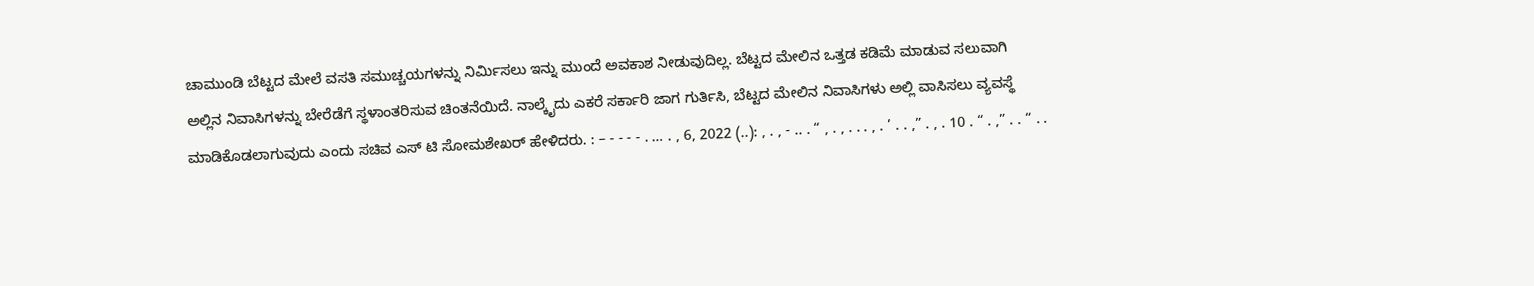ಚಾಮುಂಡಿ ಬೆಟ್ಟದ ಮೇಲೆ ವಸತಿ ಸಮುಚ್ಚಯಗಳನ್ನು ನಿರ್ಮಿಸಲು ಇನ್ನು ಮುಂದೆ ಅವಕಾಶ ನೀಡುವುದಿಲ್ಲ. ಬೆಟ್ಟದ ಮೇಲಿನ ಒತ್ತಡ ಕಡಿಮೆ ಮಾಡುವ ಸಲುವಾಗಿ ಅಲ್ಲಿನ ನಿವಾಸಿಗಳನ್ನು ಬೇರೆಡೆಗೆ ಸ್ಥಳಾಂತರಿಸುವ ಚಿಂತನೆಯಿದೆ. ನಾಲ್ಕೈದು ಎಕರೆ ಸರ್ಕಾರಿ ಜಾಗ ಗುರ್ತಿಸಿ, ಬೆಟ್ಟದ ಮೇಲಿನ ನಿವಾಸಿಗಳು ಅಲ್ಲಿ ವಾಸಿಸಲು ವ್ಯವಸ್ಥೆ ಮಾಡಿಕೊಡಲಾಗುವುದು ಎಂದು ಸಚಿವ ಎಸ್ ಟಿ ಸೋಮಶೇಖರ್ ಹೇಳಿದರು. : – - - - - . … . , 6, 2022 (..): , . , - .. . “ , . , . . . , . ’ . . ,” . , . 10 . “ . ,” . . “ . .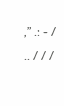,” .: - / .. / / /